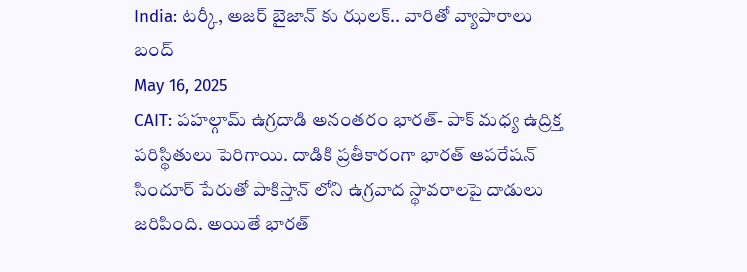India: టర్కీ, అజర్ బైజాన్ కు ఝలక్.. వారితో వ్యాపారాలు బంద్
May 16, 2025
CAIT: పహల్గామ్ ఉగ్రదాడి అనంతరం భారత్- పాక్ మధ్య ఉద్రిక్త పరిస్థితులు పెరిగాయి. దాడికి ప్రతీకారంగా భారత్ ఆపరేషన్ సిందూర్ పేరుతో పాకిస్తాన్ లోని ఉగ్రవాద స్థావరాలపై దాడులు జరిపింది. అయితే భారత్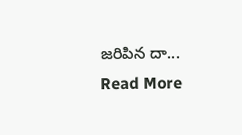జరిపిన దా...
Read More